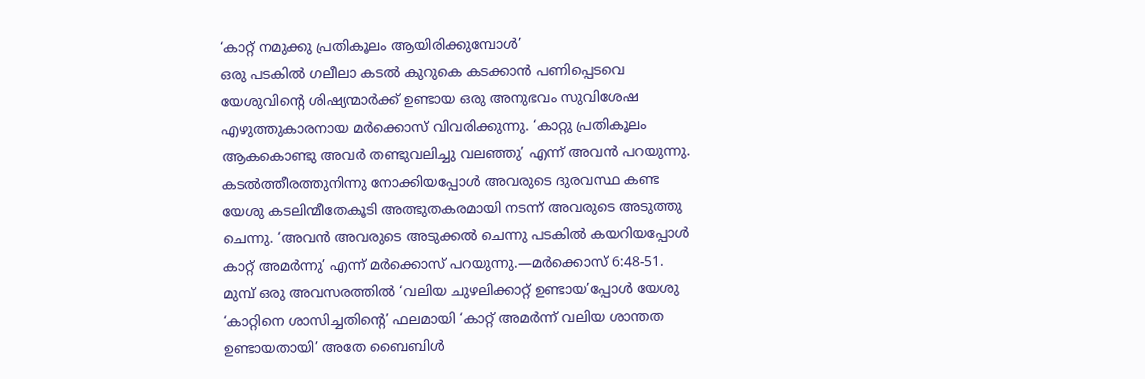‘കാറ്റ് നമുക്കു പ്രതികൂലം ആയിരിക്കുമ്പോൾ’
ഒരു പടകിൽ ഗലീലാ കടൽ കുറുകെ കടക്കാൻ പണിപ്പെടവെ യേശുവിന്റെ ശിഷ്യന്മാർക്ക് ഉണ്ടായ ഒരു അനുഭവം സുവിശേഷ എഴുത്തുകാരനായ മർക്കൊസ് വിവരിക്കുന്നു. ‘കാറ്റു പ്രതികൂലം ആകകൊണ്ടു അവർ തണ്ടുവലിച്ചു വലഞ്ഞു’ എന്ന് അവൻ പറയുന്നു. കടൽത്തീരത്തുനിന്നു നോക്കിയപ്പോൾ അവരുടെ ദുരവസ്ഥ കണ്ട യേശു കടലിന്മീതേകൂടി അത്ഭുതകരമായി നടന്ന് അവരുടെ അടുത്തു ചെന്നു. ‘അവൻ അവരുടെ അടുക്കൽ ചെന്നു പടകിൽ കയറിയപ്പോൾ കാറ്റ് അമർന്നു’ എന്ന് മർക്കൊസ് പറയുന്നു.—മർക്കൊസ് 6:48-51.
മുമ്പ് ഒരു അവസരത്തിൽ ‘വലിയ ചുഴലിക്കാറ്റ് ഉണ്ടായ’പ്പോൾ യേശു ‘കാറ്റിനെ ശാസിച്ചതിന്റെ’ ഫലമായി ‘കാറ്റ് അമർന്ന് വലിയ ശാന്തത ഉണ്ടായതായി’ അതേ ബൈബിൾ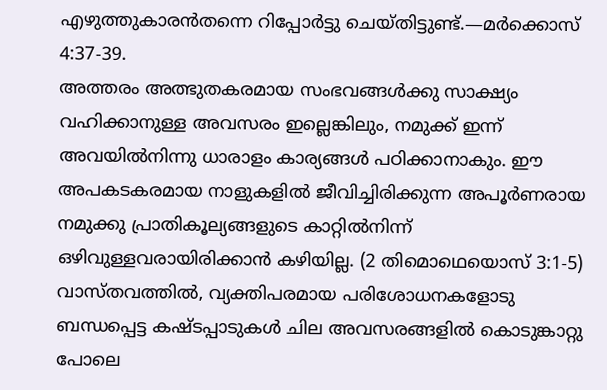എഴുത്തുകാരൻതന്നെ റിപ്പോർട്ടു ചെയ്തിട്ടുണ്ട്.—മർക്കൊസ് 4:37-39.
അത്തരം അത്ഭുതകരമായ സംഭവങ്ങൾക്കു സാക്ഷ്യം വഹിക്കാനുള്ള അവസരം ഇല്ലെങ്കിലും, നമുക്ക് ഇന്ന് അവയിൽനിന്നു ധാരാളം കാര്യങ്ങൾ പഠിക്കാനാകും. ഈ അപകടകരമായ നാളുകളിൽ ജീവിച്ചിരിക്കുന്ന അപൂർണരായ നമുക്കു പ്രാതികൂല്യങ്ങളുടെ കാറ്റിൽനിന്ന് ഒഴിവുള്ളവരായിരിക്കാൻ കഴിയില്ല. (2 തിമൊഥെയൊസ് 3:1-5) വാസ്തവത്തിൽ, വ്യക്തിപരമായ പരിശോധനകളോടു ബന്ധപ്പെട്ട കഷ്ടപ്പാടുകൾ ചില അവസരങ്ങളിൽ കൊടുങ്കാറ്റു പോലെ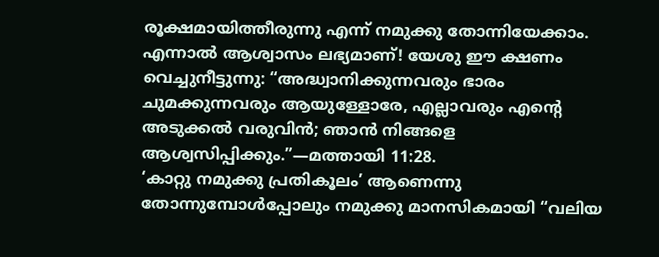രൂക്ഷമായിത്തീരുന്നു എന്ന് നമുക്കു തോന്നിയേക്കാം. എന്നാൽ ആശ്വാസം ലഭ്യമാണ്! യേശു ഈ ക്ഷണം വെച്ചുനീട്ടുന്നു: “അദ്ധ്വാനിക്കുന്നവരും ഭാരം ചുമക്കുന്നവരും ആയുള്ളോരേ, എല്ലാവരും എന്റെ അടുക്കൽ വരുവിൻ; ഞാൻ നിങ്ങളെ ആശ്വസിപ്പിക്കും.”—മത്തായി 11:28.
‘കാറ്റു നമുക്കു പ്രതികൂലം’ ആണെന്നു തോന്നുമ്പോൾപ്പോലും നമുക്കു മാനസികമായി “വലിയ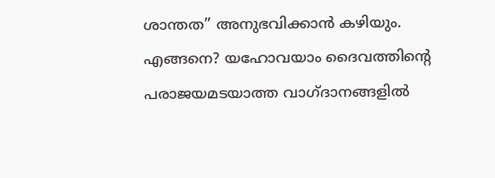ശാന്തത” അനുഭവിക്കാൻ കഴിയും. എങ്ങനെ? യഹോവയാം ദൈവത്തിന്റെ പരാജയമടയാത്ത വാഗ്ദാനങ്ങളിൽ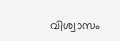വിശ്വാസം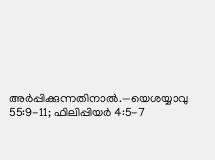അർപ്പിക്കുന്നതിനാൽ.—യെശയ്യാവു 55:9-11; ഫിലിപ്പിയർ 4:5-7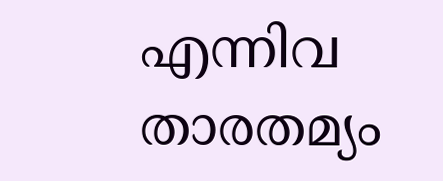എന്നിവ താരതമ്യം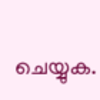ചെയ്യുക.